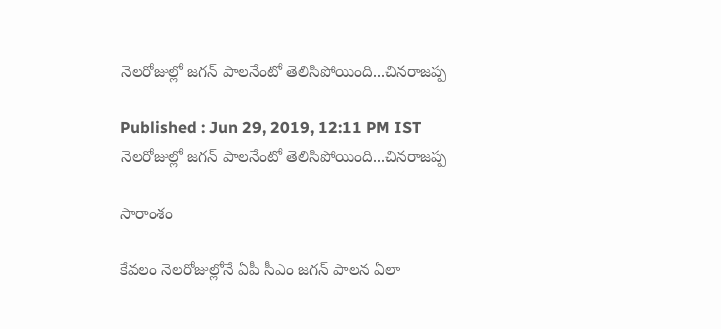నెలరోజుల్లో జగన్ పాలనేంటో తెలిసిపోయింది...చినరాజప్ప

Published : Jun 29, 2019, 12:11 PM IST
నెలరోజుల్లో జగన్ పాలనేంటో తెలిసిపోయింది...చినరాజప్ప

సారాంశం

కేవలం నెలరోజుల్లోనే ఏపీ సీఎం జగన్ పాలన ఏలా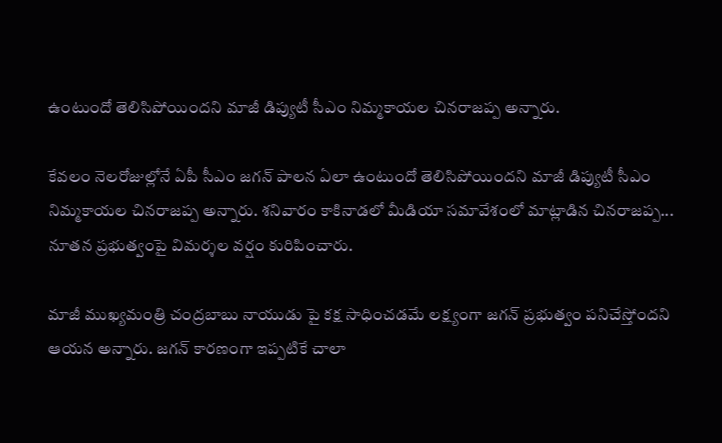ఉంటుందో తెలిసిపోయిందని మాజీ డిప్యుటీ సీఎం నిమ్మకాయల చినరాజప్ప అన్నారు.

కేవలం నెలరోజుల్లోనే ఏపీ సీఎం జగన్ పాలన ఏలా ఉంటుందో తెలిసిపోయిందని మాజీ డిప్యుటీ సీఎం నిమ్మకాయల చినరాజప్ప అన్నారు. శనివారం కాకినాడలో మీడియా సమావేశంలో మాట్లాడిన చినరాజప్ప... నూతన ప్రభుత్వంపై విమర్శల వర్షం కురిపించారు.

మాజీ ముఖ్యమంత్రి చంద్రబాబు నాయుడు పై కక్ష సాధించడమే లక్ష్యంగా జగన్ ప్రభుత్వం పనిచేస్తోందని ఆయన అన్నారు. జగన్ కారణంగా ఇప్పటికే చాలా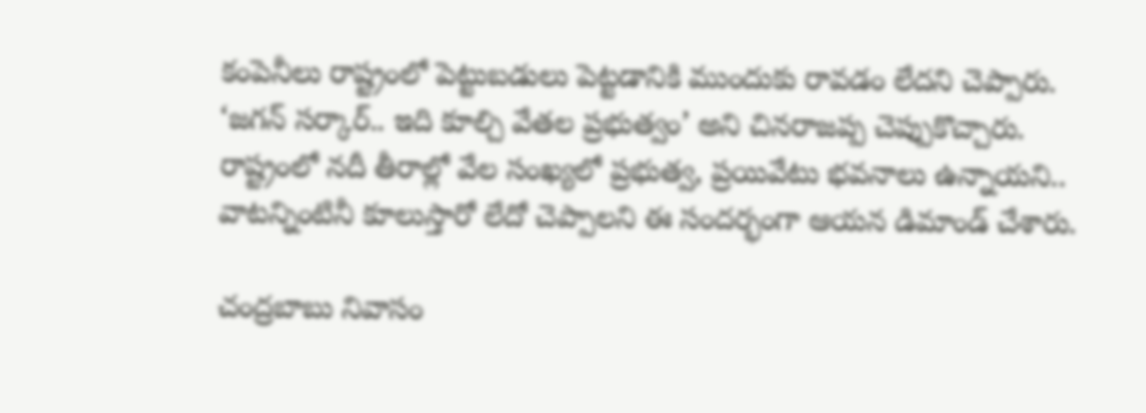కంపెనీలు రాష్ట్రంలో పెట్టుబడులు పెట్టడానికి ముందుకు రావడం లేదని చెప్పారు. ‘జగన్ సర్కార్.. ఇది కూల్చి వేతల ప్రభుత్వం’ అని చినరాజప్ప చెప్పుకొచ్చారు. రాష్ట్రంలో నదీ తీరాల్లో వేల సంఖ్యలో ప్రభుత్వ, ప్రయివేటు భవనాలు ఉన్నాయని.. వాటన్నింటినీ కూలుస్తారో లేదో చెప్పాలని ఈ సందర్భంగా ఆయన డిమాండ్ చేశారు.

చంద్రబాబు నివాసం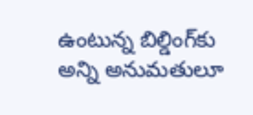ఉంటున్న బిల్డింగ్‌కు అన్ని అనుమతులూ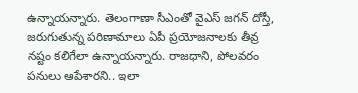ఉన్నాయన్నారు. తెలంగాణా సీఎంతో వైఎస్ జగన్ దోస్తీ, జరుగుతున్న పరిణామాలు ఏపీ ప్రయోజనాలకు తీవ్ర నష్టం కలిగేలా ఉన్నాయన్నారు. రాజధాని, పోలవరం పనులు ఆపేశారని.. ఇలా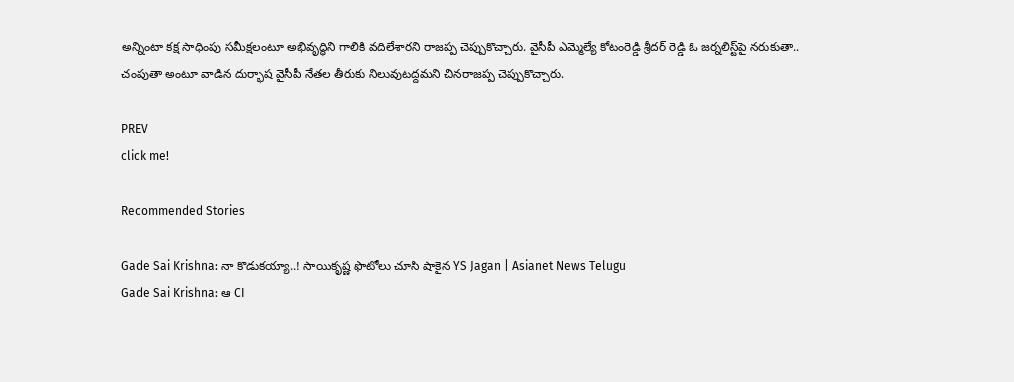అన్నింటా కక్ష సాధింపు సమీక్షలంటూ అభివృద్ధిని గాలికి వదిలేశారని రాజప్ప చెప్పుకొచ్చారు. వైసీపీ ఎమ్మెల్యే కోటంరెడ్డి శ్రీదర్ రెడ్డి ఓ జర్నలిస్ట్‌పై నరుకుతా.. చంపుతా అంటూ వాడిన దుర్భాష వైసీపీ నేతల తీరుకు నిలువుటద్దమని చినరాజప్ప చెప్పుకొచ్చారు.

PREV
click me!

Recommended Stories

Gade Sai Krishna: నా కొడుకయ్యా..! సాయికృష్ణ ఫొటోలు చూసి షాకైన YS Jagan | Asianet News Telugu
Gade Sai Krishna: ఆ CI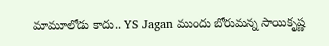మామూలోడు కాదు.. YS Jagan ముందు బోరుమన్న సాయికృష్ణ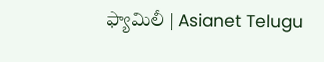ఫ్యామిలీ | Asianet Telugu